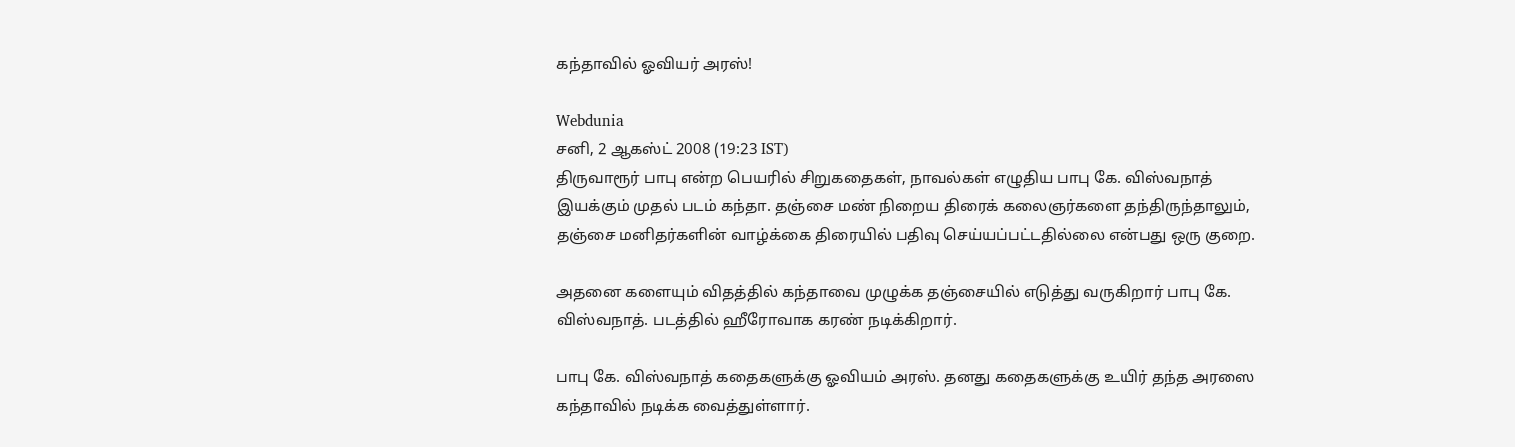கந்தாவில் ஓவியர் அரஸ்!

Webdunia
சனி, 2 ஆகஸ்ட் 2008 (19:23 IST)
திருவாரூர் பாபு என்ற பெயரில் சிறுகதைகள், நாவல்கள் எழுதிய பாபு கே. விஸ்வநாத் இயக்கும் முதல் படம் கந்தா. தஞ்சை மண் நிறைய திரைக் கலைஞர்களை தந்திருந்தாலும், தஞ்சை மனிதர்களின் வாழ்க்கை திரையில் பதிவு செய்யப்பட்டதில்லை என்பது ஒரு குறை.

அதனை களையும் விதத்தில் கந்தாவை முழுக்க தஞ்சையில் எடுத்து வருகிறார் பாபு கே. விஸ்வநாத். படத்தில் ஹீரோவாக கரண் நடிக்கிறார்.

பாபு கே. விஸ்வநாத் கதைகளுக்கு ஓவியம் அரஸ். தனது கதைகளுக்கு உயிர் தந்த அரஸை கந்தாவில் நடிக்க வைத்துள்ளார்.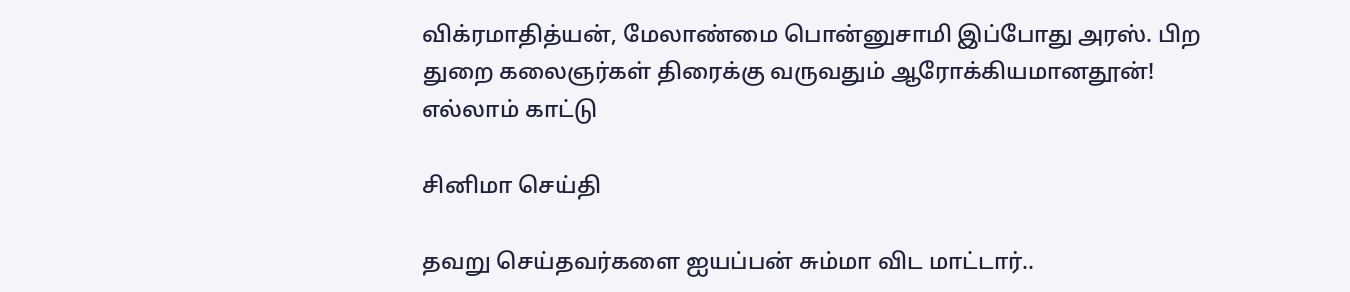விக்ரமாதித்யன், மேலாண்மை பொன்னுசாமி இப்போது அரஸ். பிற துறை கலைஞர்கள் திரைக்கு வருவதும் ஆரோக்கியமானதூன்!
எல்லாம் காட்டு

சினிமா செய்தி

தவறு செய்தவர்களை ஐயப்பன் சும்மா விட மாட்டார்..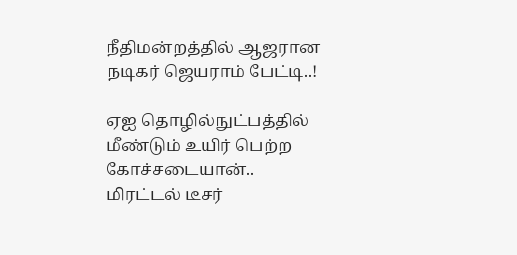நீதிமன்றத்தில் ஆஜரான நடிகர் ஜெயராம் பேட்டி..!

ஏஐ தொழில்நுட்பத்தில் மீண்டும் உயிர் பெற்ற கோச்சடையான்.. மிரட்டல் டீசர்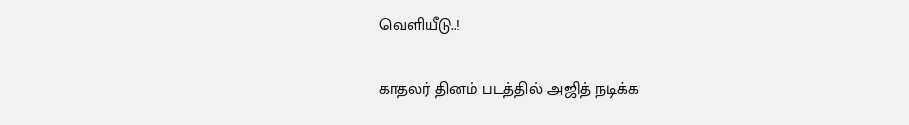வெளியீடு..!

காதலர் தினம் படத்தில் அஜித் நடிக்க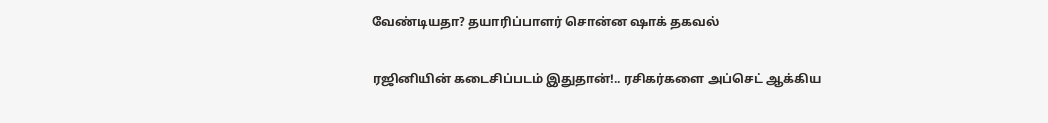வேண்டியதா? தயாரிப்பாளர் சொன்ன ஷாக் தகவல்

ரஜினியின் கடைசிப்படம் இதுதான்!.. ரசிகர்களை அப்செட் ஆக்கிய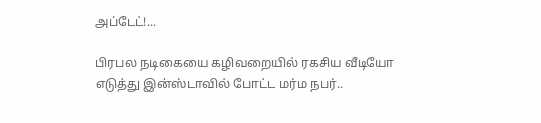அப்டேட்!...

பிரபல நடிகையை கழிவறையில் ரகசிய வீடியோ எடுத்து இன்ஸ்டாவில் போட்ட மர்ம நபர்..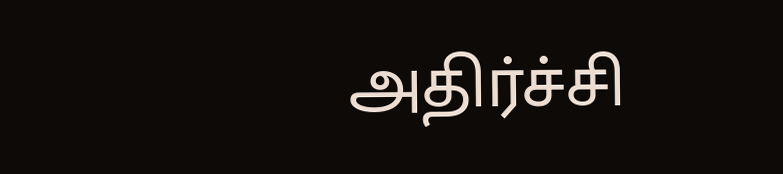அதிர்ச்சி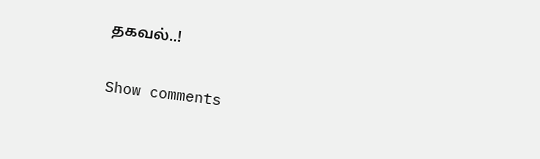தகவல்..!

Show comments